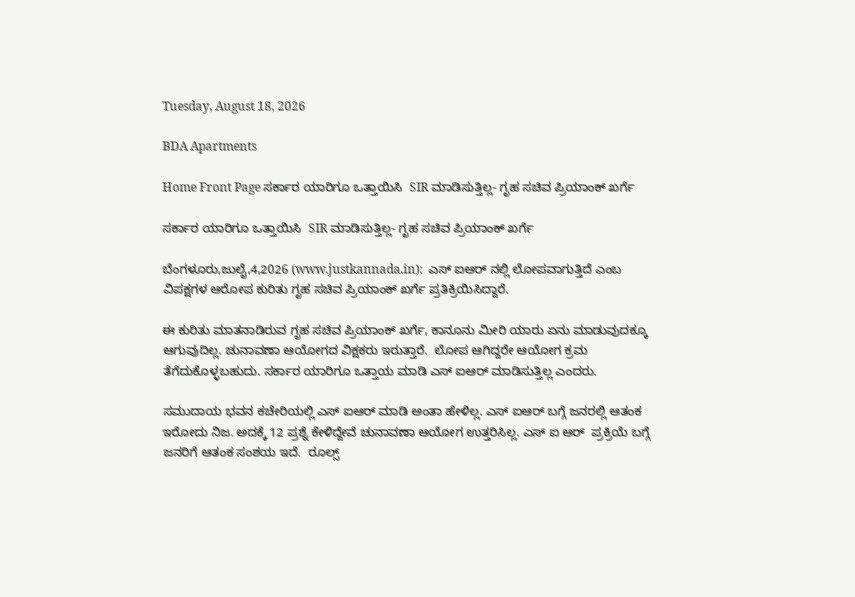Tuesday, August 18, 2026

BDA Apartments

Home Front Page ಸರ್ಕಾರ ಯಾರಿಗೂ ಒತ್ತಾಯಿಸಿ  SIR ಮಾಡಿಸುತ್ತಿಲ್ಲ- ಗೃಹ ಸಚಿವ ಪ್ರಿಯಾಂಕ್ ಖರ್ಗೆ

ಸರ್ಕಾರ ಯಾರಿಗೂ ಒತ್ತಾಯಿಸಿ  SIR ಮಾಡಿಸುತ್ತಿಲ್ಲ- ಗೃಹ ಸಚಿವ ಪ್ರಿಯಾಂಕ್ ಖರ್ಗೆ

ಬೆಂಗಳೂರು,ಜುಲೈ,4,2026 (www.justkannada.in):  ಎಸ್ ಐಆರ್ ನಲ್ಲಿ ಲೋಪವಾಗುತ್ತಿದೆ ಎಂಬ ವಿಪಕ್ಷಗಳ ಆರೋಪ ಕುರಿತು ಗೃಹ ಸಚಿವ ಪ್ರಿಯಾಂಕ್ ಖರ್ಗೆ ಪ್ರತಿಕ್ರಿಯಿಸಿದ್ದಾರೆ.

ಈ ಕುರಿತು ಮಾತನಾಡಿರುವ ಗೃಹ ಸಚಿವ ಪ್ರಿಯಾಂಕ್ ಖರ್ಗೆ, ಕಾನೂನು ಮೀರಿ ಯಾರು ಏನು ಮಾಡುವುದಕ್ಕೂ ಆಗುವುದಿಲ್ಲ. ಚುನಾವಣಾ ಆಯೋಗದ ವಿಕ್ಷಕರು ಇರುತ್ತಾರೆ.  ಲೋಪ ಆಗಿದ್ದರೇ ಆಯೋಗ ಕ್ರಮ ತೆಗೆದುಕೊಳ್ಳಬಹುದು. ಸರ್ಕಾರ ಯಾರಿಗೂ ಒತ್ತಾಯ ಮಾಡಿ ಎಸ್ ಐಆರ್ ಮಾಡಿಸುತ್ತಿಲ್ಲ ಎಂದರು.

ಸಮುದಾಯ ಭವನ ಕಚೇರಿಯಲ್ಲಿ ಎಸ್ ಐಆರ್ ಮಾಡಿ ಅಂತಾ ಹೇಳಿಲ್ಲ. ಎಸ್ ಐಆರ್ ಬಗ್ಗೆ ಜನರಲ್ಲಿ ಆತಂಕ ಇರೋದು ನಿಜ. ಅದಕ್ಕೆ 12 ಪ್ರಶ್ನೆ ಕೇಳಿದ್ದೇವೆ ಚುನಾವಣಾ ಆಯೋಗ ಉತ್ತರಿಸಿಲ್ಲ. ಎಸ್ ಐ ಆರ್  ಪ್ರಕ್ರಿಯೆ ಬಗ್ಗೆ ಜನರಿಗೆ ಆತಂಕ ಸಂಶಯ ಇದೆ.  ರೂಲ್ಸ್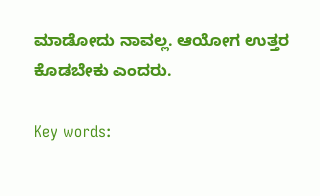ಮಾಡೋದು ನಾವಲ್ಲ. ಆಯೋಗ ಉತ್ತರ ಕೊಡಬೇಕು ಎಂದರು.

Key words: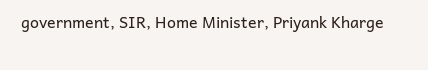government, SIR, Home Minister, Priyank Kharge